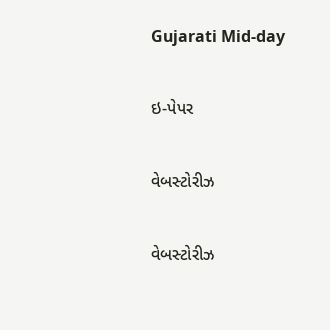Gujarati Mid-day

ઇ-પેપર

વેબસ્ટોરીઝ

વેબસ્ટોરીઝ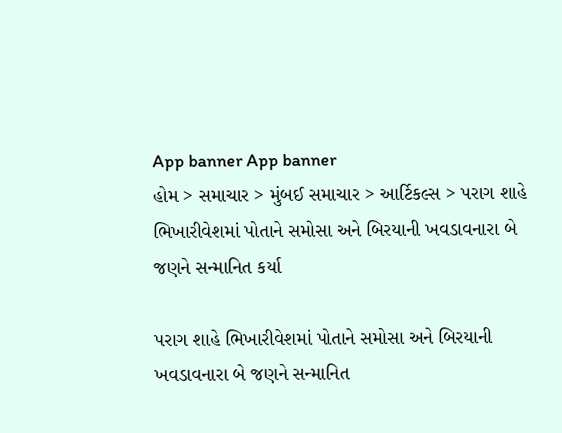App banner App banner
હોમ > સમાચાર > મુંબઈ સમાચાર > આર્ટિકલ્સ > પરાગ શાહે ભિખારીવેશમાં પોતાને સમોસા અને બિરયાની ખવડાવનારા બે જણને સન્માનિત કર્યા

પરાગ શાહે ભિખારીવેશમાં પોતાને સમોસા અને બિરયાની ખવડાવનારા બે જણને સન્માનિત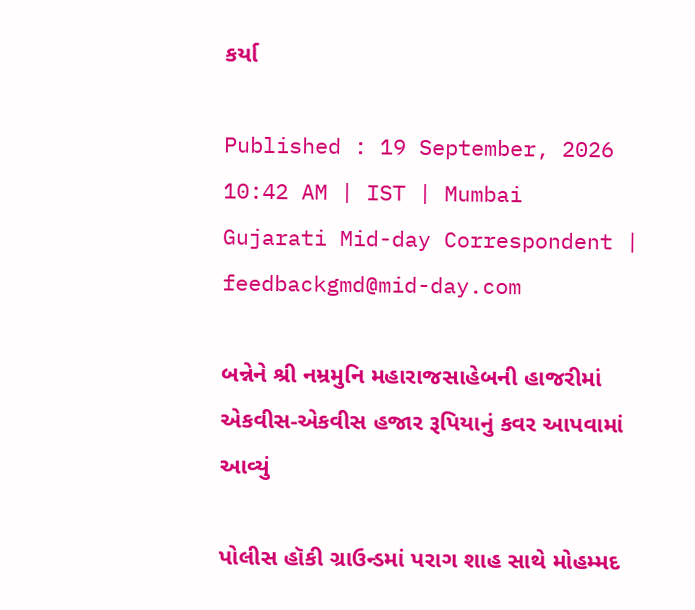કર્યા

Published : 19 September, 2026 10:42 AM | IST | Mumbai
Gujarati Mid-day Correspondent | feedbackgmd@mid-day.com

બન્નેને શ્રી નમ્રમુનિ મહારાજસાહેબની હાજરીમાં એકવીસ-એકવીસ હજાર રૂપિયાનું કવર આપવામાં આવ્યું

પોલીસ હૉકી ગ્રાઉન્ડમાં પરાગ શાહ સાથે મોહમ્મદ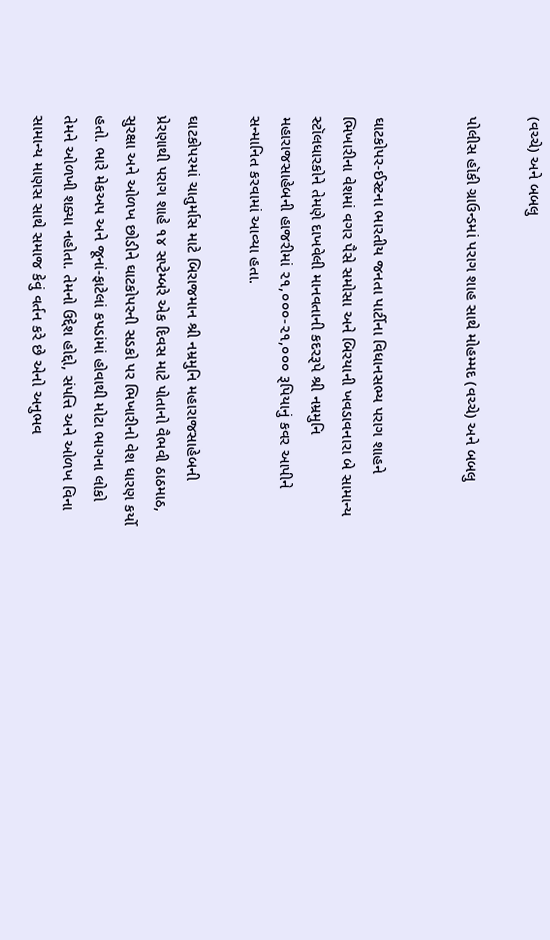(વચ્ચે) અને બબલુ

પોલીસ હૉકી ગ્રાઉન્ડમાં પરાગ શાહ સાથે મોહમ્મદ (વચ્ચે) અને બબલુ


ઘાટકોપર-ઈસ્ટના ભારતીય જનતા પાર્ટીના વિધાનસભ્ય પરાગ શાહને ભિખારીના વેશમાં વગર પૈસે સમોસા અને બિરયાની ખવડાવનારા બે સામાન્ય સ્ટૉલધારકોને તેમણે દાખવેલી માનવતાની કદરરૂપે શ્રી નમ્રમુનિ મહારાજસાહેબની હાજરીમાં ૨૧,૦૦૦-૨૧,૦૦૦ રૂપિયાનું કવર આપીને સન્માનિત કરવામાં આવ્યા હતા.

ઘાટકોપરમાં ચાતુર્માસ માટે બિરાજમાન શ્રી નમ્રમુનિ મહારાજસાહેબની પ્રેરણાથી પરાગ શાહે ૧૪ સપ્ટેમ્બરે એક દિવસ માટે પોતાનો વૈભવી ઠાઠમાઠ, સુરક્ષા અને ઓળખ છોડીને ઘાટકોપરની સડકો પર ભિખારીનો વેશ ધારણ કર્યો હતો. ભારે મેકઅપ અને જૂનાં-ફાટેલાં કપડાંમાં હોવાથી મોટા ભાગના લોકો તેમને ઓળખી શક્યા નહોતા. તેમનો ઉદ્દેશ હોદ્દો, સંપત્તિ અને ઓળખ વિના સામાન્ય માણસ સાથે સમાજ કેવું વર્તન કરે છે એનો અનુભવ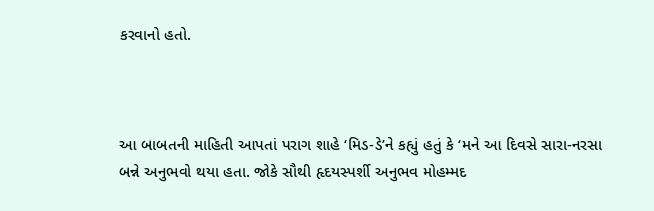કરવાનો હતો.



આ બાબતની માહિતી આપતાં પરાગ શાહે ‘મિડ-ડે’ને કહ્યું હતું કે ‘મને આ દિવસે સારા-નરસા બન્ને અનુભવો થયા હતા. જોકે સૌથી હૃદયસ્પર્શી અનુભવ મોહમ્મદ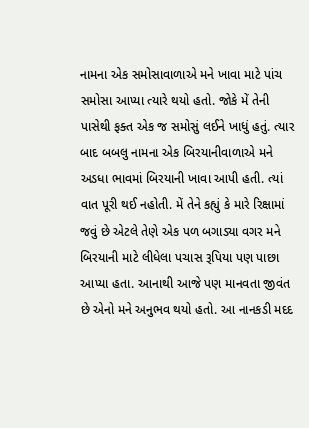નામના એક સમોસાવાળાએ મને ખાવા માટે પાંચ સમોસા આપ્યા ત્યારે થયો હતો. જોકે મેં તેની પાસેથી ફક્ત એક જ સમોસું લઈને ખાધું હતું. ત્યાર બાદ બબલુ નામના એક બિરયાનીવાળાએ મને અડધા ભાવમાં બિરયાની ખાવા આપી હતી. ત્યાં વાત પૂરી થઈ નહોતી. મેં તેને કહ્યું કે મારે રિક્ષામાં જવું છે એટલે તે‌ણે એક પળ બગાડ્યા વગર મને બિરયાની માટે લીધેલા પચાસ રૂપિયા પણ પાછા આપ્યા હતા. આનાથી આજે પણ માનવતા જીવંત છે એનો મને અનુભવ થયો હતો. આ નાનકડી મદદ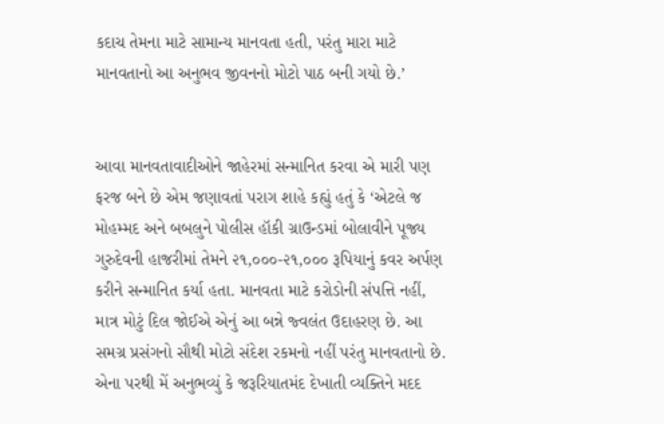કદાચ તેમના માટે સામાન્ય માનવતા હતી, પરંતુ મારા માટે માનવતાનો આ અનુભવ જીવનનો મોટો પાઠ બની ગયો છે.’


આવા માનવતાવાદીઓને જાહેરમાં સન્માનિત કરવા એ મારી પણ ફરજ બને છે એમ જણાવતાં પરાગ શાહે કહ્યું હતું કે ‘એટલે જ મોહમ્મદ અને બબલુને પોલીસ હૉકી ગ્રાઉન્ડમાં બોલાવીને પૂજ્ય ગુરુદેવની હાજરીમાં તેમને ૨૧,૦૦૦-૨૧,૦૦૦ રૂપિયાનું કવર અર્પણ કરીને સન્માનિત કર્યા હતા. માનવતા માટે કરોડોની સંપત્તિ નહીં, માત્ર મોટું દિલ જોઈએ એનું આ બન્ને જ્વલંત ઉદાહરણ છે. આ સમગ્ર પ્રસંગનો સૌથી મોટો સંદેશ રકમનો નહીં પરંતુ માનવતાનો છે. એના પરથી મેં અનુભવ્યું કે જરૂરિયાતમંદ દેખાતી વ્યક્તિને મદદ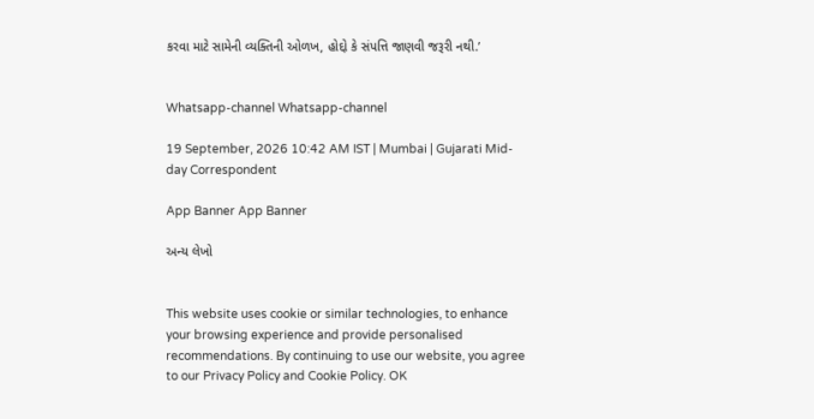કરવા માટે સામેની વ્યક્તિની ઓળખ, હોદ્દો કે સંપત્તિ જાણવી જરૂરી નથી.’


Whatsapp-channel Whatsapp-channel

19 September, 2026 10:42 AM IST | Mumbai | Gujarati Mid-day Correspondent

App Banner App Banner

અન્ય લેખો


This website uses cookie or similar technologies, to enhance your browsing experience and provide personalised recommendations. By continuing to use our website, you agree to our Privacy Policy and Cookie Policy. OK